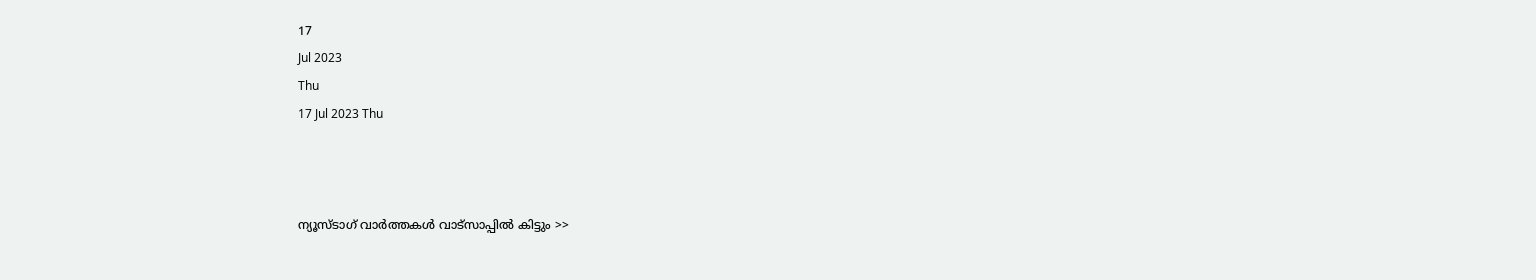17
Jul 2023
Thu
17 Jul 2023 Thu



ന്യൂസ്ടാഗ് വാര്‍ത്തകള്‍ വാട്‌സാപ്പില്‍ കിട്ടും >>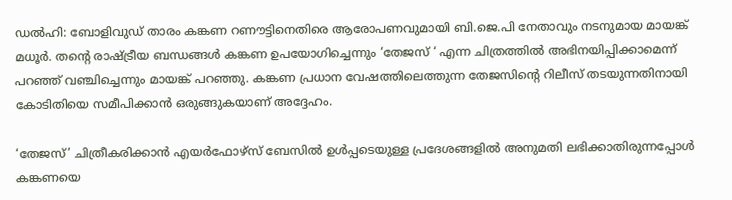ഡല്‍ഹി: ബോളിവുഡ് താരം കങ്കണ റണൗട്ടിനെതിരെ ആരോപണവുമായി ബി.ജെ.പി നേതാവും നടനുമായ മായങ്ക് മധൂര്‍. തന്റെ രാഷ്ട്രീയ ബന്ധങ്ങള്‍ കങ്കണ ഉപയോഗിച്ചെന്നും ‘തേജസ് ‘ എന്ന ചിത്രത്തില്‍ അഭിനയിപ്പിക്കാമെന്ന് പറഞ്ഞ് വഞ്ചിച്ചെന്നും മായങ്ക് പറഞ്ഞു. കങ്കണ പ്രധാന വേഷത്തിലെത്തുന്ന തേജസിന്റെ റിലീസ് തടയുന്നതിനായി കോടിതിയെ സമീപിക്കാന്‍ ഒരുങ്ങുകയാണ് അദ്ദേഹം.

‘തേജസ്’ ചിത്രീകരിക്കാന്‍ എയര്‍ഫോഴ്‌സ് ബേസില്‍ ഉള്‍പ്പടെയുള്ള പ്രദേശങ്ങളില്‍ അനുമതി ലഭിക്കാതിരുന്നപ്പോള്‍ കങ്കണയെ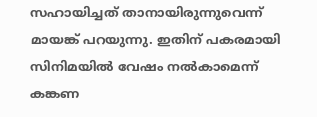സഹായിച്ചത് താനായിരുന്നുവെന്ന് മായങ്ക് പറയുന്നു. ഇതിന് പകരമായി സിനിമയില്‍ വേഷം നല്‍കാമെന്ന് കങ്കണ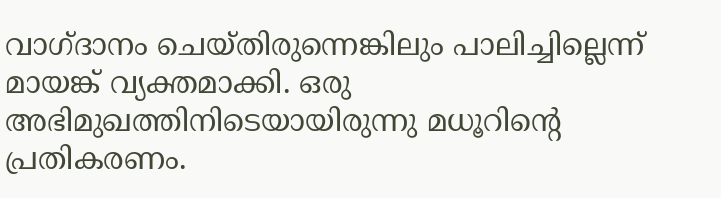വാഗ്ദാനം ചെയ്തിരുന്നെങ്കിലും പാലിച്ചില്ലെന്ന് മായങ്ക് വ്യക്തമാക്കി. ഒരു അഭിമുഖത്തിനിടെയായിരുന്നു മധൂറിന്റെ പ്രതികരണം.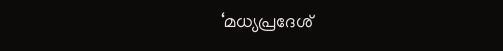‘മധ്യപ്രദേശ്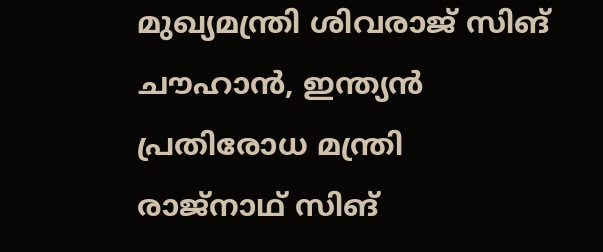മുഖ്യമന്ത്രി ശിവരാജ് സിങ് ചൗഹാന്‍, ഇന്ത്യന്‍ പ്രതിരോധ മന്ത്രി രാജ്‌നാഥ് സിങ്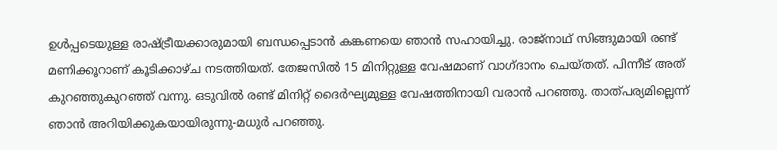ഉള്‍പ്പടെയുള്ള രാഷ്ട്രീയക്കാരുമായി ബന്ധപ്പെടാന്‍ കങ്കണയെ ഞാന്‍ സഹായിച്ചു. രാജ്‌നാഥ് സിങ്ങുമായി രണ്ട് മണിക്കൂറാണ് കൂടിക്കാഴ്ച നടത്തിയത്. തേജസില്‍ 15 മിനിറ്റുള്ള വേഷമാണ് വാഗ്ദാനം ചെയ്തത്. പിന്നീട് അത് കുറഞ്ഞുകുറഞ്ഞ് വന്നു. ഒടുവില്‍ രണ്ട് മിനിറ്റ് ദൈര്‍ഘ്യമുള്ള വേഷത്തിനായി വരാന്‍ പറഞ്ഞു. താത്പര്യമില്ലെന്ന് ഞാന്‍ അറിയിക്കുകയായിരുന്നു-മധുര്‍ പറഞ്ഞു.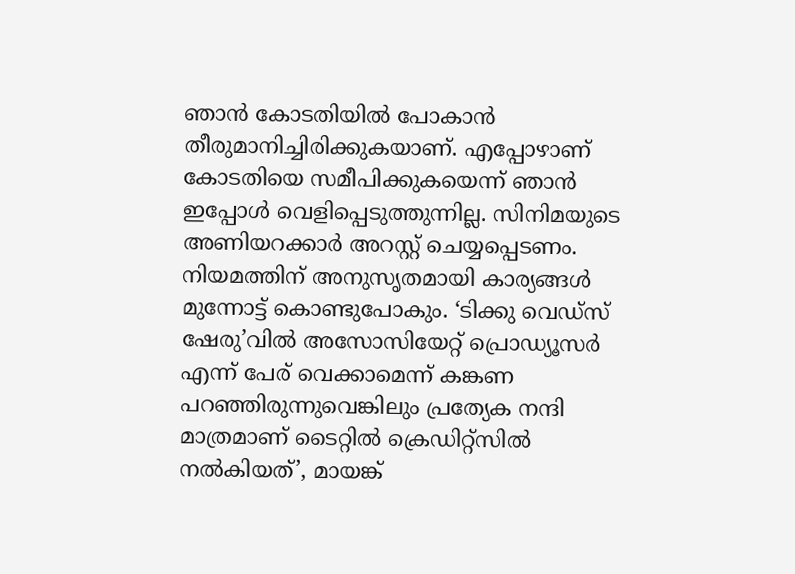ഞാന്‍ കോടതിയില്‍ പോകാന്‍ തീരുമാനിച്ചിരിക്കുകയാണ്. എപ്പോഴാണ് കോടതിയെ സമീപിക്കുകയെന്ന് ഞാന്‍ ഇപ്പോള്‍ വെളിപ്പെടുത്തുന്നില്ല. സിനിമയുടെ അണിയറക്കാര്‍ അറസ്റ്റ് ചെയ്യപ്പെടണം. നിയമത്തിന് അനുസൃതമായി കാര്യങ്ങള്‍ മുന്നോട്ട് കൊണ്ടുപോകും. ‘ടിക്കു വെഡ്‌സ് ഷേരു’വില്‍ അസോസിയേറ്റ് പ്രൊഡ്യൂസര്‍ എന്ന് പേര് വെക്കാമെന്ന് കങ്കണ പറഞ്ഞിരുന്നുവെങ്കിലും പ്രത്യേക നന്ദി മാത്രമാണ് ടൈറ്റില്‍ ക്രെഡിറ്റ്‌സില്‍ നല്‍കിയത്’, മായങ്ക്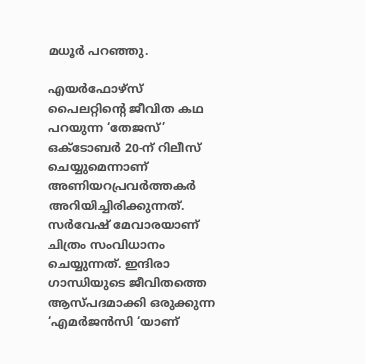മധൂര്‍ പറഞ്ഞു.

എയര്‍ഫോഴ്‌സ് പൈലറ്റിന്റെ ജീവിത കഥ പറയുന്ന ‘തേജസ്’ ഒക്ടോബര്‍ 20-ന് റിലീസ് ചെയ്യുമെന്നാണ് അണിയറപ്രവര്‍ത്തകര്‍ അറിയിച്ചിരിക്കുന്നത്. സര്‍വേഷ് മേവാരയാണ് ചിത്രം സംവിധാനം ചെയ്യുന്നത്. ഇന്ദിരാ ഗാന്ധിയുടെ ജീവിതത്തെ ആസ്പദമാക്കി ഒരുക്കുന്ന ‘എമര്‍ജന്‍സി ‘യാണ്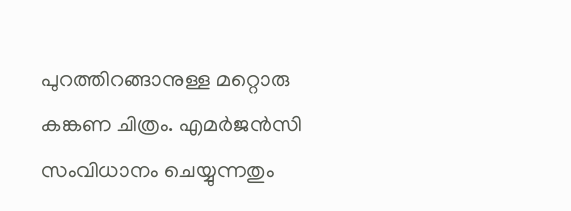പുറത്തിറങ്ങാനുള്ള മറ്റൊരു കങ്കണ ചിത്രം. എമര്‍ജന്‍സി സംവിധാനം ചെയ്യുന്നതും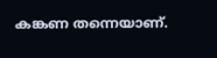കങ്കണ തന്നെയാണ്.